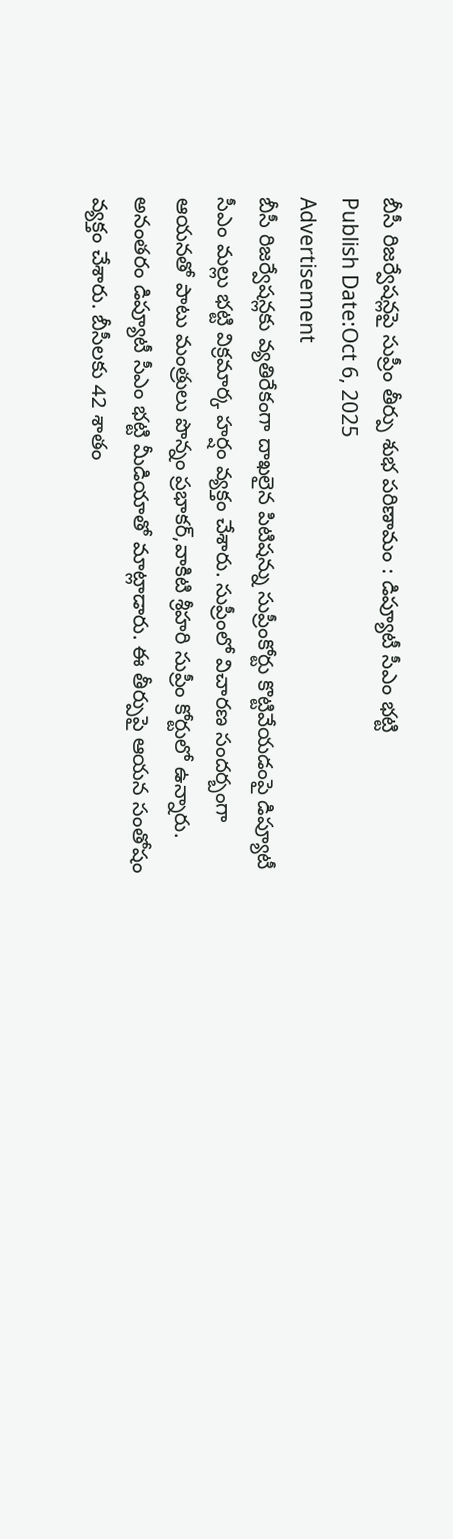బీసీ రిజర్వేషన్లపై సుప్రీం తీర్పు శుభ పరిణామం : డిప్యూటీ సీఎం భట్టి
Publish Date:Oct 6, 2025
Advertisement
బీసీ రిజర్వేషన్లకు వ్యతిరేకంగా దాఖలైన పిటిషన్ను సుప్రీంకోర్టు కొట్టివేయడంపై డిప్యూటీ సీఎం మల్లు భట్టి విక్రమార్క హర్షం వ్యక్తం చేశారు. సుప్రీంలో విచారణ సందర్బంగా ఆయనతో పాటు మంత్రులు పొన్నం ప్రభాకర్,వాకిటి శ్రీహరి సుప్రీం కోర్టులో ఉన్నారు. అనంతరం డిప్యూటీ సీఎం భట్టి మీడియాతో మాట్లాడారు. ఈ తీర్పుపై ఆయన సంతోషం వ్యక్తం చేశారు. బీసీలకు 42 శాతం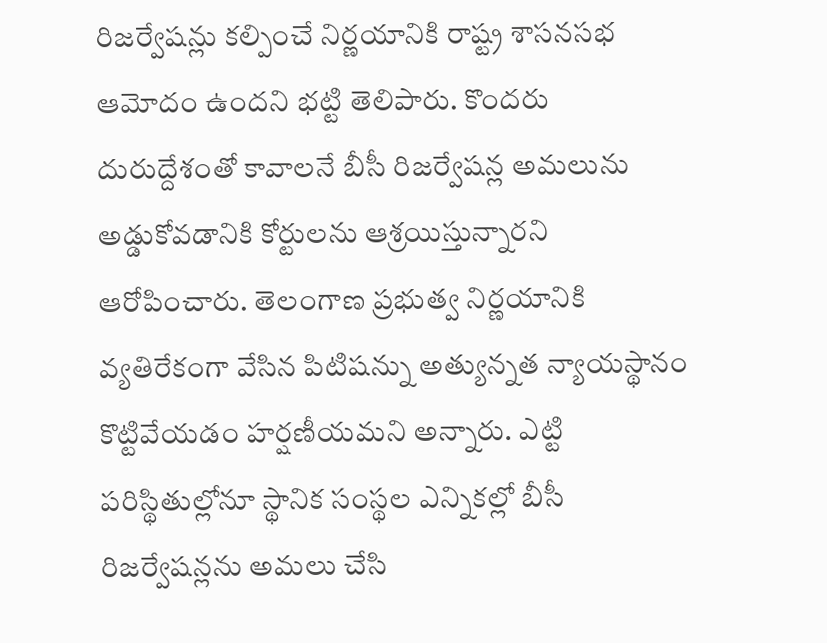రిజర్వేషన్లు కల్పించే నిర్ణయానికి రాష్ట్ర శాసనసభ ఆమోదం ఉందని భట్టి తెలిపారు. కొందరు దురుద్దేశంతో కావాలనే బీసీ రిజర్వేషన్ల అమలును అడ్డుకోవడానికి కోర్టులను ఆశ్రయిస్తున్నారని ఆరోపించారు. తెలంగాణ ప్రభుత్వ నిర్ణయానికి వ్యతిరేకంగా వేసిన పిటిషన్ను అత్యున్నత న్యాయస్థానం కొట్టివేయడం హర్షణీయమని అన్నారు. ఎట్టి పరిస్థితుల్లోనూ స్థానిక సంస్థల ఎన్నికల్లో బీసీ రిజర్వేషన్లను అమలు చేసి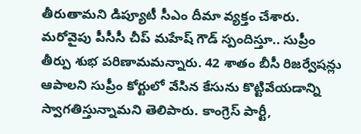తీరుతామని డిప్యూటీ సీఎం దీమా వ్యక్తం చేశారు. మరోవైపు పీసీసీ చీప్ మహేష్ గౌడ్ స్పందిస్తూ.. సుప్రీం తీర్పు శుభ పరిణామమన్నారు. 42 శాతం బీసీ రిజర్వేషన్లు ఆపాలని సుప్రీం కోర్టులో వేసిన కేసును కొట్టివేయడాన్ని స్వాగతిస్తున్నామని తెలిపారు. కాంగ్రెస్ పార్టీ,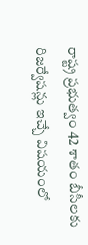రాష్ట్ర ప్రభుత్వం 42 శాతం బీసీలకు రిజర్వేషన్లు ఇచ్చే విషయంలో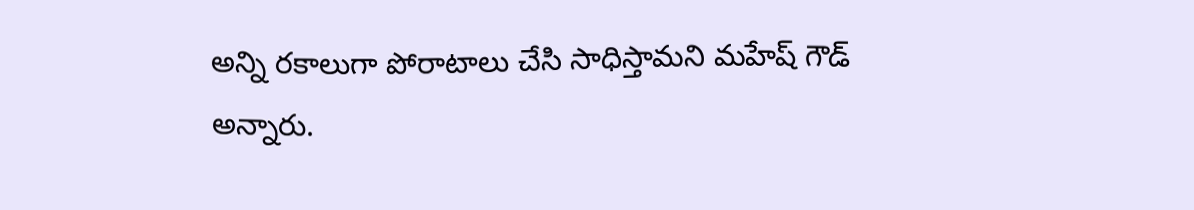అన్ని రకాలుగా పోరాటాలు చేసి సాధిస్తామని మహేష్ గౌడ్ అన్నారు.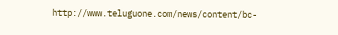http://www.teluguone.com/news/content/bc-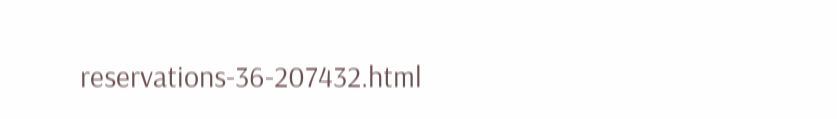reservations-36-207432.html